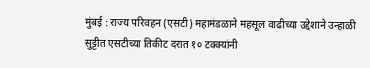मुंबई : राज्य परिवहन (एसटी) महामंडळाने महसूल वाढीच्या उद्देशाने उन्हाळी सुट्टीत एसटीच्या तिकीट दरात १० टक्क्यांनी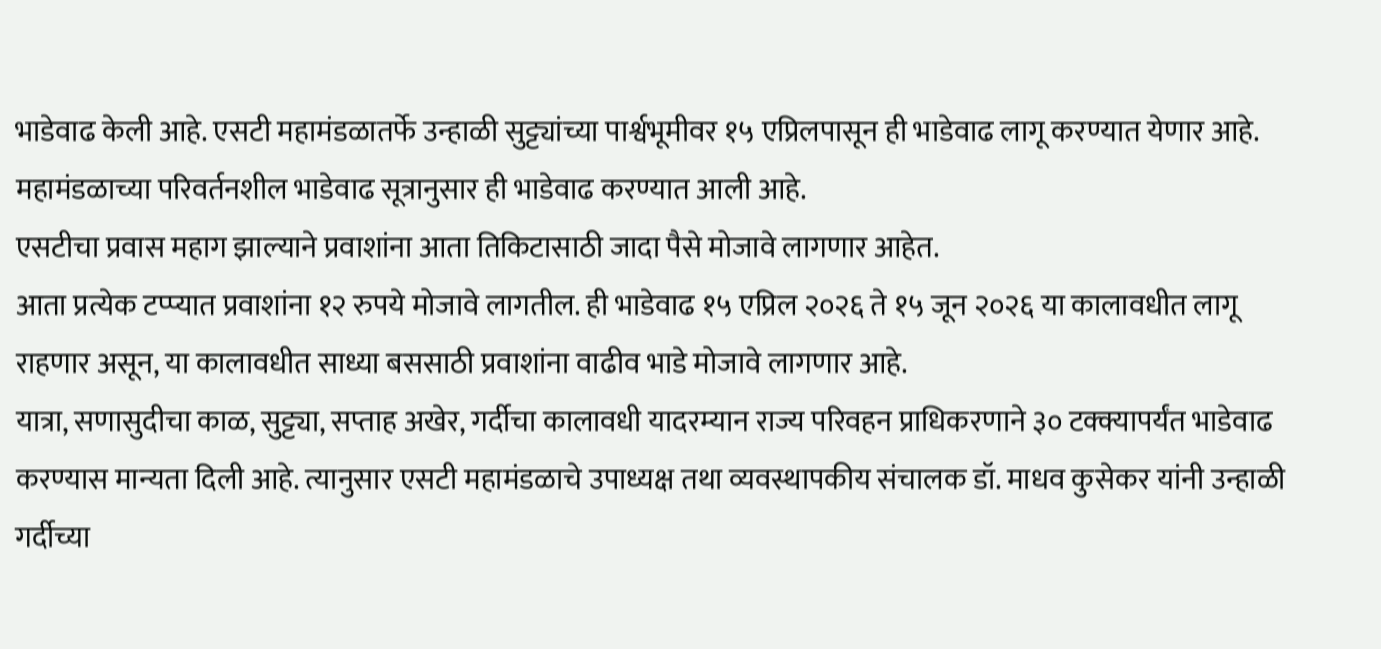भाडेवाढ केली आहे. एसटी महामंडळातर्फे उन्हाळी सुट्ट्यांच्या पार्श्वभूमीवर १५ एप्रिलपासून ही भाडेवाढ लागू करण्यात येणार आहे.
महामंडळाच्या परिवर्तनशील भाडेवाढ सूत्रानुसार ही भाडेवाढ करण्यात आली आहे.
एसटीचा प्रवास महाग झाल्याने प्रवाशांना आता तिकिटासाठी जादा पैसे मोजावे लागणार आहेत.
आता प्रत्येक टप्प्यात प्रवाशांना १२ रुपये मोजावे लागतील. ही भाडेवाढ १५ एप्रिल २०२६ ते १५ जून २०२६ या कालावधीत लागू राहणार असून, या कालावधीत साध्या बससाठी प्रवाशांना वाढीव भाडे मोजावे लागणार आहे.
यात्रा, सणासुदीचा काळ, सुट्ट्या, सप्ताह अखेर, गर्दीचा कालावधी यादरम्यान राज्य परिवहन प्राधिकरणाने ३० टक्क्यापर्यंत भाडेवाढ करण्यास मान्यता दिली आहे. त्यानुसार एसटी महामंडळाचे उपाध्यक्ष तथा व्यवस्थापकीय संचालक डॉ. माधव कुसेकर यांनी उन्हाळी गर्दीच्या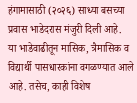हंगामासाठी (२०२६) साध्या बसच्या प्रवास भाडेदरास मंजुरी दिली आहे.
या भाडेवाढीतून मासिक, त्रैमासिक व विद्यार्थी पासधारकांना वगळण्यात आले आहे. तसेच, काही विशेष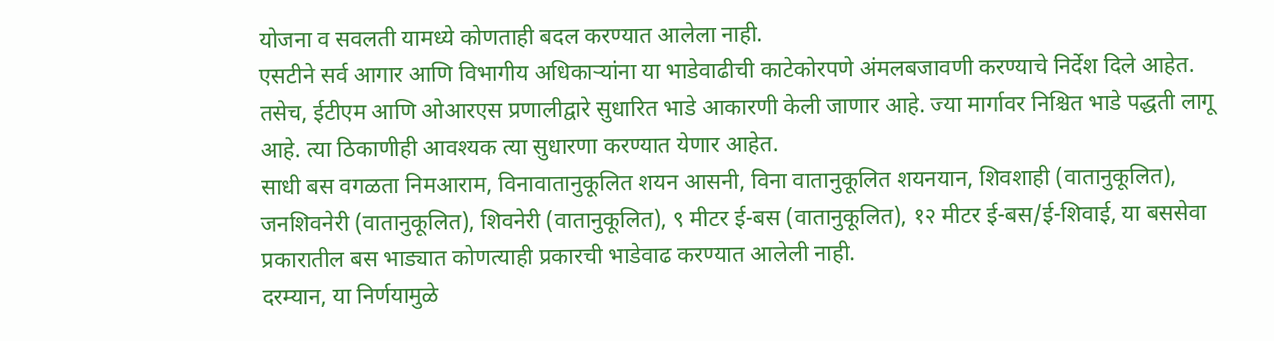योजना व सवलती यामध्ये कोणताही बदल करण्यात आलेला नाही.
एसटीने सर्व आगार आणि विभागीय अधिकाऱ्यांना या भाडेवाढीची काटेकोरपणे अंमलबजावणी करण्याचे निर्देश दिले आहेत. तसेच, ईटीएम आणि ओआरएस प्रणालीद्वारे सुधारित भाडे आकारणी केली जाणार आहे. ज्या मार्गावर निश्चित भाडे पद्धती लागू आहे. त्या ठिकाणीही आवश्यक त्या सुधारणा करण्यात येणार आहेत.
साधी बस वगळता निमआराम, विनावातानुकूलित शयन आसनी, विना वातानुकूलित शयनयान, शिवशाही (वातानुकूलित), जनशिवनेरी (वातानुकूलित), शिवनेरी (वातानुकूलित), ९ मीटर ई-बस (वातानुकूलित), १२ मीटर ई-बस/ई-शिवाई, या बससेवा प्रकारातील बस भाड्यात कोणत्याही प्रकारची भाडेवाढ करण्यात आलेली नाही.
दरम्यान, या निर्णयामुळे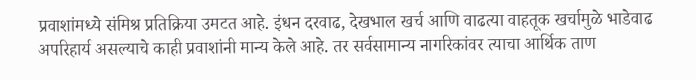प्रवाशांमध्ये संमिश्र प्रतिक्रिया उमटत आहे. इंधन दरवाढ, देखभाल खर्च आणि वाढत्या वाहतूक खर्चामुळे भाडेवाढ अपरिहार्य असल्याचे काही प्रवाशांनी मान्य केले आहे. तर सर्वसामान्य नागरिकांवर त्याचा आर्थिक ताण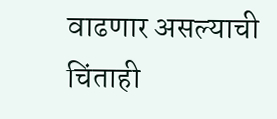वाढणार असल्याची चिंताही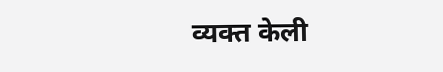व्यक्त केली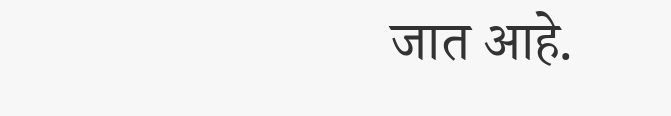जात आहे.